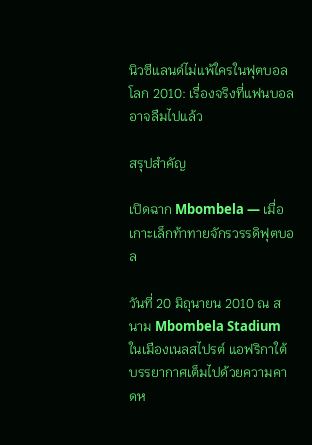นิวซีแลนด์ไม่แพ้ใครในฟุตบอลโลก 2010: เรื่องจริงที่แฟนบอลอาจลืมไปแล้ว

สรุปสำคัญ

เปิดฉาก Mbombela — เมื่อเกาะเล็กท้าทายจักรวรรดิฟุตบอล

วันที่ 20 มิถุนายน 2010 ณ สนาม Mbombela Stadium ในเมืองเนลสไปรต์ แอฟริกาใต้ บรรยากาศเต็มไปด้วยความคาดห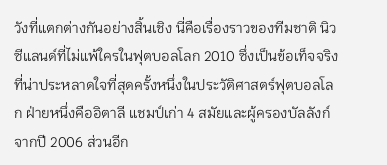วังที่แตกต่างกันอย่างสิ้นเชิง นี่คือเรื่องราวของทีมชาติ นิวซีแลนด์ที่ไม่แพ้ใครในฟุตบอลโลก 2010 ซึ่งเป็นข้อเท็จจริงที่น่าประหลาดใจที่สุดครั้งหนึ่งในประวัติศาสตร์ฟุตบอลโลก ฝ่ายหนึ่งคืออิตาลี แชมป์เก่า 4 สมัยและผู้ครองบัลลังก์จากปี 2006 ส่วนอีก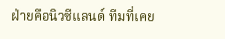ฝ่ายคือนิวซีแลนด์ ทีมที่เคย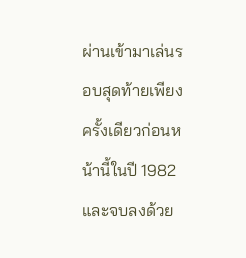ผ่านเข้ามาเล่นรอบสุดท้ายเพียงครั้งเดียวก่อนหน้านี้ในปี 1982 และจบลงด้วย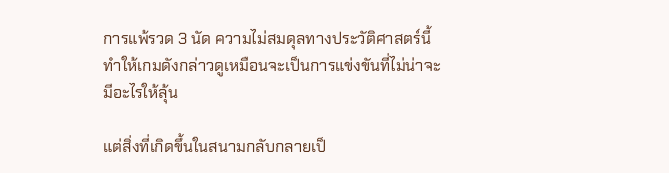การแพ้รวด 3 นัด ความไม่สมดุลทางประวัติศาสตร์นี้ทำให้เกมดังกล่าวดูเหมือนจะเป็นการแข่งขันที่ไม่น่าจะมีอะไรให้ลุ้น

แต่สิ่งที่เกิดขึ้นในสนามกลับกลายเป็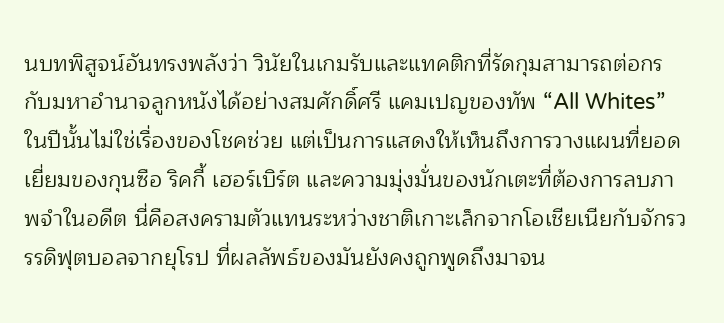นบทพิสูจน์อันทรงพลังว่า วินัยในเกมรับและแทคติกที่รัดกุมสามารถต่อกรกับมหาอำนาจลูกหนังได้อย่างสมศักดิ์ศรี แคมเปญของทัพ “All Whites” ในปีนั้นไม่ใช่เรื่องของโชคช่วย แต่เป็นการแสดงให้เห็นถึงการวางแผนที่ยอดเยี่ยมของกุนซือ ริคกี้ เฮอร์เบิร์ต และความมุ่งมั่นของนักเตะที่ต้องการลบภาพจำในอดีต นี่คือสงครามตัวแทนระหว่างชาติเกาะเล็กจากโอเชียเนียกับจักรวรรดิฟุตบอลจากยุโรป ที่ผลลัพธ์ของมันยังคงถูกพูดถึงมาจน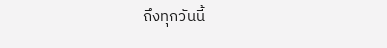ถึงทุกวันนี้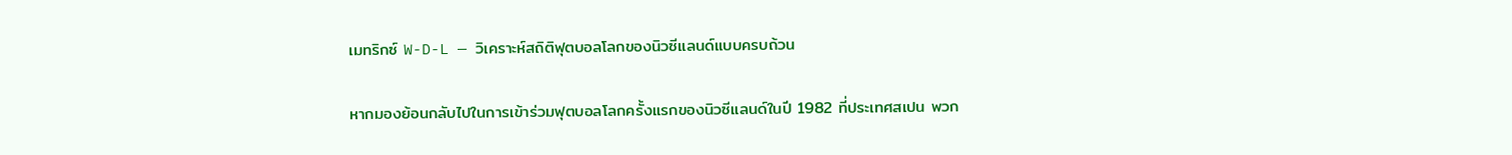เมทริกซ์ W-D-L — วิเคราะห์สถิติฟุตบอลโลกของนิวซีแลนด์แบบครบถ้วน

หากมองย้อนกลับไปในการเข้าร่วมฟุตบอลโลกครั้งแรกของนิวซีแลนด์ในปี 1982 ที่ประเทศสเปน พวก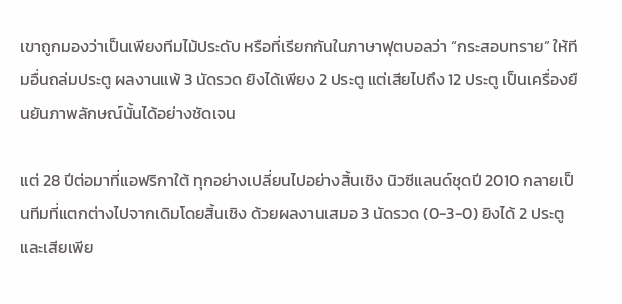เขาถูกมองว่าเป็นเพียงทีมไม้ประดับ หรือที่เรียกกันในภาษาฟุตบอลว่า “กระสอบทราย” ให้ทีมอื่นถล่มประตู ผลงานแพ้ 3 นัดรวด ยิงได้เพียง 2 ประตู แต่เสียไปถึง 12 ประตู เป็นเครื่องยืนยันภาพลักษณ์นั้นได้อย่างชัดเจน

แต่ 28 ปีต่อมาที่แอฟริกาใต้ ทุกอย่างเปลี่ยนไปอย่างสิ้นเชิง นิวซีแลนด์ชุดปี 2010 กลายเป็นทีมที่แตกต่างไปจากเดิมโดยสิ้นเชิง ด้วยผลงานเสมอ 3 นัดรวด (0-3-0) ยิงได้ 2 ประตู และเสียเพีย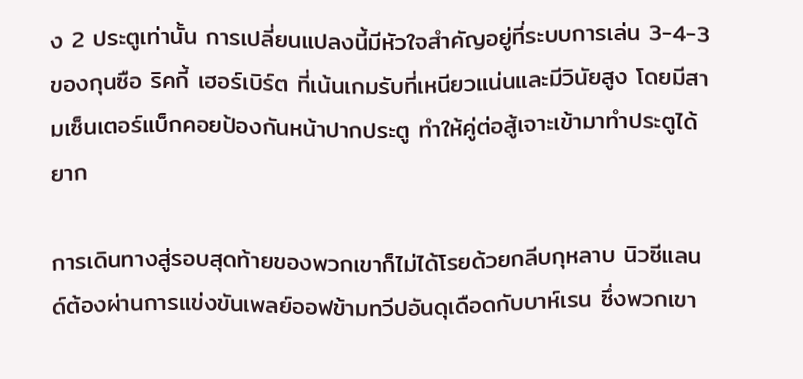ง 2 ประตูเท่านั้น การเปลี่ยนแปลงนี้มีหัวใจสำคัญอยู่ที่ระบบการเล่น 3-4-3 ของกุนซือ ริคกี้ เฮอร์เบิร์ต ที่เน้นเกมรับที่เหนียวแน่นและมีวินัยสูง โดยมีสามเซ็นเตอร์แบ็กคอยป้องกันหน้าปากประตู ทำให้คู่ต่อสู้เจาะเข้ามาทำประตูได้ยาก

การเดินทางสู่รอบสุดท้ายของพวกเขาก็ไม่ได้โรยด้วยกลีบกุหลาบ นิวซีแลนด์ต้องผ่านการแข่งขันเพลย์ออฟข้ามทวีปอันดุเดือดกับบาห์เรน ซึ่งพวกเขา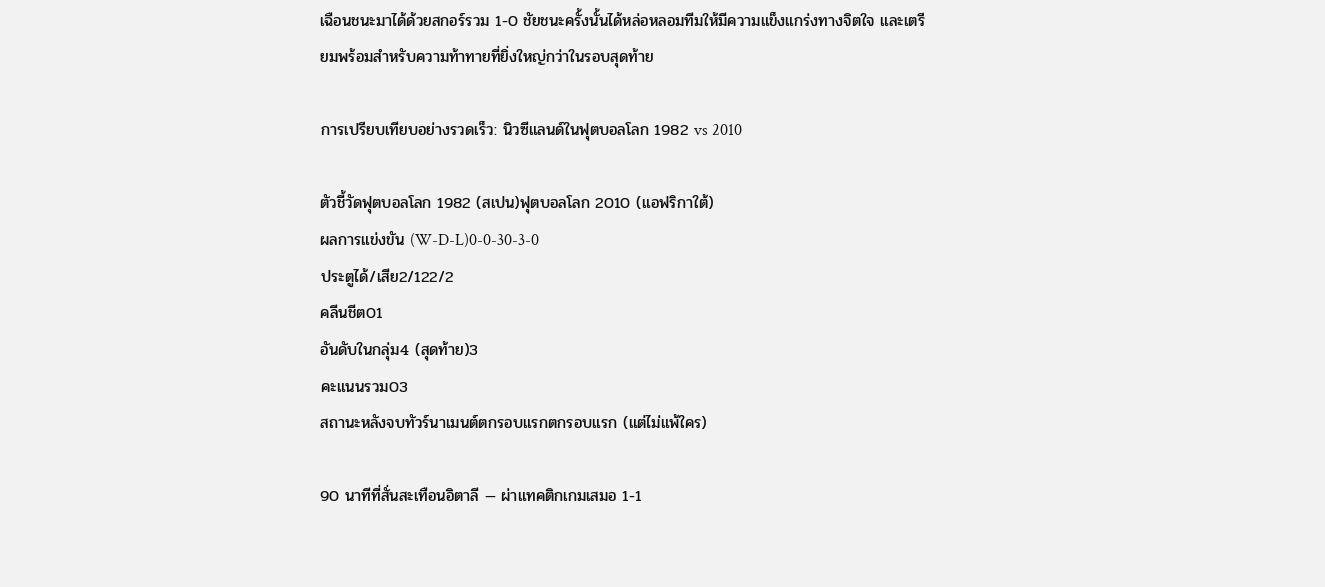เฉือนชนะมาได้ด้วยสกอร์รวม 1-0 ชัยชนะครั้งนั้นได้หล่อหลอมทีมให้มีความแข็งแกร่งทางจิตใจ และเตรียมพร้อมสำหรับความท้าทายที่ยิ่งใหญ่กว่าในรอบสุดท้าย

การเปรียบเทียบอย่างรวดเร็ว: นิวซีแลนด์ในฟุตบอลโลก 1982 vs 2010

ตัวชี้วัดฟุตบอลโลก 1982 (สเปน)ฟุตบอลโลก 2010 (แอฟริกาใต้)
ผลการแข่งขัน (W-D-L)0-0-30-3-0
ประตูได้/เสีย2/122/2
คลีนชีต01
อันดับในกลุ่ม4 (สุดท้าย)3
คะแนนรวม03
สถานะหลังจบทัวร์นาเมนต์ตกรอบแรกตกรอบแรก (แต่ไม่แพ้ใคร)

90 นาทีที่สั่นสะเทือนอิตาลี — ผ่าแทคติกเกมเสมอ 1-1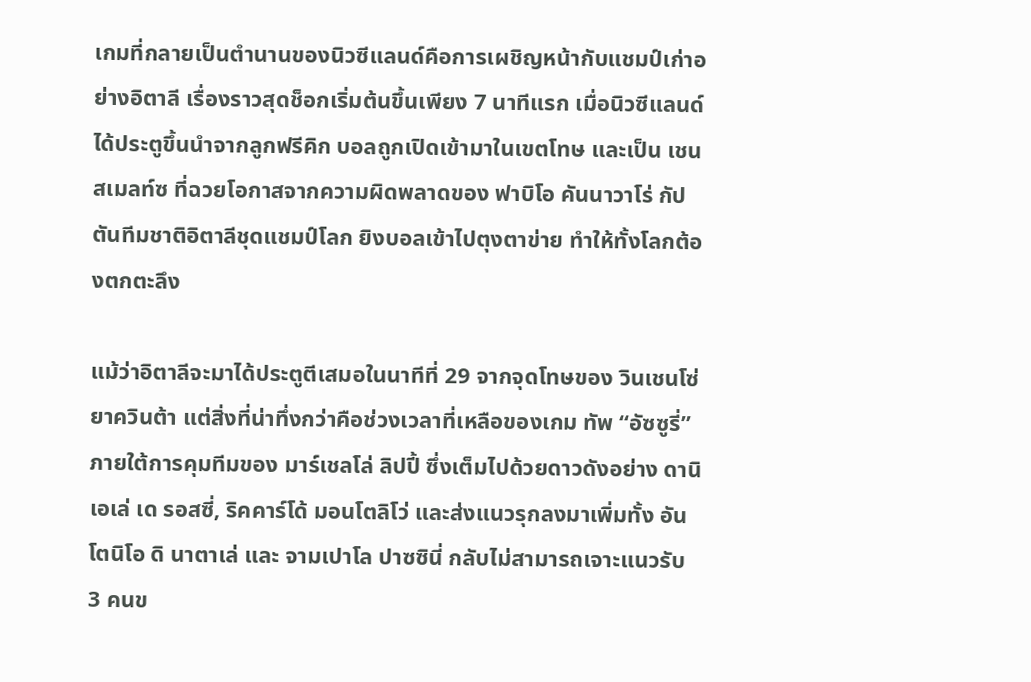เกมที่กลายเป็นตำนานของนิวซีแลนด์คือการเผชิญหน้ากับแชมป์เก่าอย่างอิตาลี เรื่องราวสุดช็อกเริ่มต้นขึ้นเพียง 7 นาทีแรก เมื่อนิวซีแลนด์ได้ประตูขึ้นนำจากลูกฟรีคิก บอลถูกเปิดเข้ามาในเขตโทษ และเป็น เชน สเมลท์ซ ที่ฉวยโอกาสจากความผิดพลาดของ ฟาบิโอ คันนาวาโร่ กัปตันทีมชาติอิตาลีชุดแชมป์โลก ยิงบอลเข้าไปตุงตาข่าย ทำให้ทั้งโลกต้องตกตะลึง

แม้ว่าอิตาลีจะมาได้ประตูตีเสมอในนาทีที่ 29 จากจุดโทษของ วินเชนโซ่ ยาควินต้า แต่สิ่งที่น่าทึ่งกว่าคือช่วงเวลาที่เหลือของเกม ทัพ “อัซซูรี่” ภายใต้การคุมทีมของ มาร์เชลโล่ ลิปปี้ ซึ่งเต็มไปด้วยดาวดังอย่าง ดานิเอเล่ เด รอสซี่, ริคคาร์โด้ มอนโตลิโว่ และส่งแนวรุกลงมาเพิ่มทั้ง อันโตนิโอ ดิ นาตาเล่ และ จามเปาโล ปาซซินี่ กลับไม่สามารถเจาะแนวรับ 3 คนข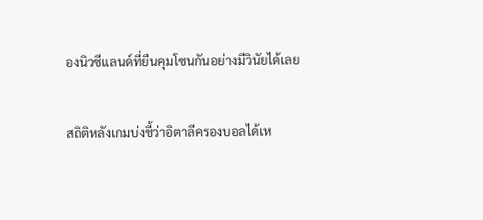องนิวซีแลนด์ที่ยืนคุมโซนกันอย่างมีวินัยได้เลย

สถิติหลังเกมบ่งชี้ว่าอิตาลีครองบอลได้เห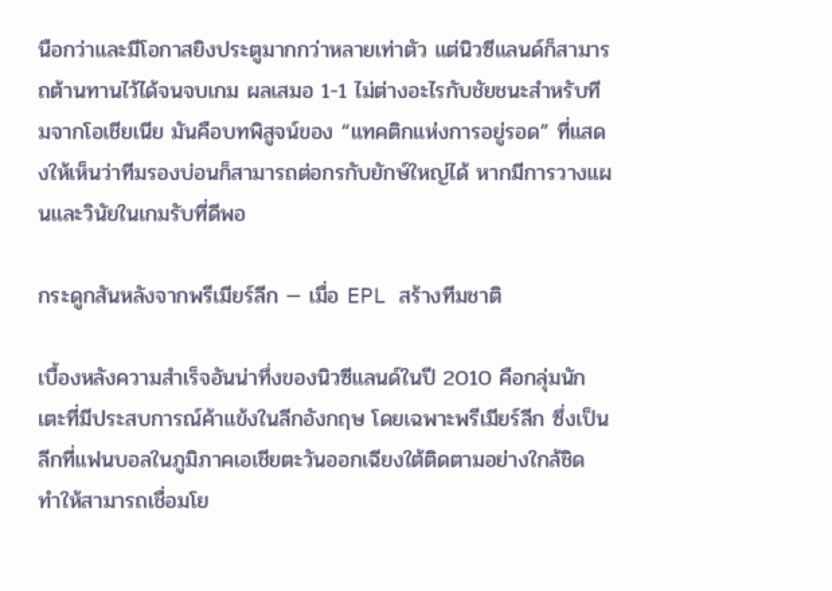นือกว่าและมีโอกาสยิงประตูมากกว่าหลายเท่าตัว แต่นิวซีแลนด์ก็สามารถต้านทานไว้ได้จนจบเกม ผลเสมอ 1-1 ไม่ต่างอะไรกับชัยชนะสำหรับทีมจากโอเชียเนีย มันคือบทพิสูจน์ของ “แทคติกแห่งการอยู่รอด” ที่แสดงให้เห็นว่าทีมรองบ่อนก็สามารถต่อกรกับยักษ์ใหญ่ได้ หากมีการวางแผนและวินัยในเกมรับที่ดีพอ

กระดูกสันหลังจากพรีเมียร์ลีก — เมื่อ EPL สร้างทีมชาติ

เบื้องหลังความสำเร็จอันน่าทึ่งของนิวซีแลนด์ในปี 2010 คือกลุ่มนักเตะที่มีประสบการณ์ค้าแข้งในลีกอังกฤษ โดยเฉพาะพรีเมียร์ลีก ซึ่งเป็นลีกที่แฟนบอลในภูมิภาคเอเชียตะวันออกเฉียงใต้ติดตามอย่างใกล้ชิด ทำให้สามารถเชื่อมโย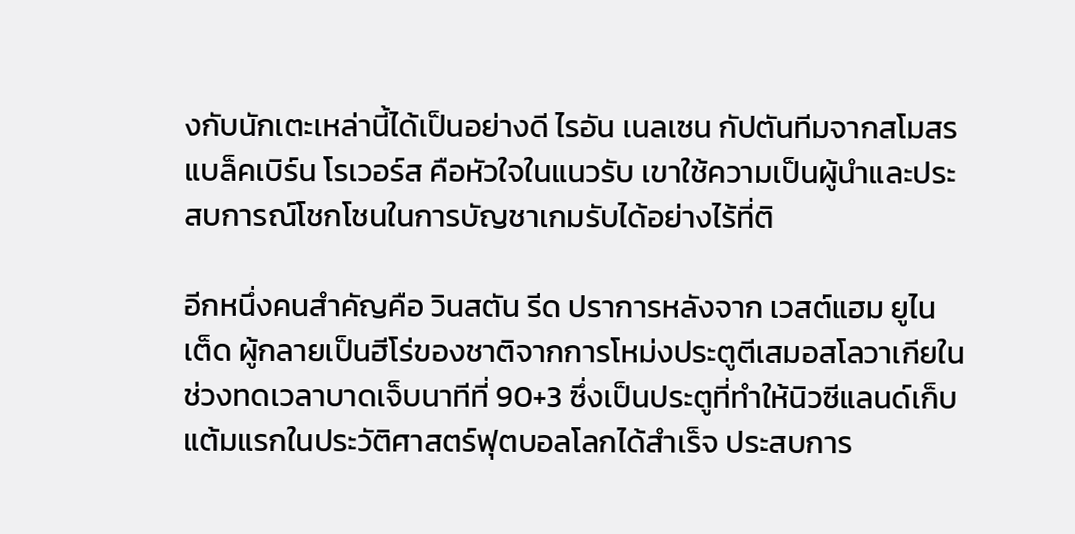งกับนักเตะเหล่านี้ได้เป็นอย่างดี ไรอัน เนลเซน กัปตันทีมจากสโมสร แบล็คเบิร์น โรเวอร์ส คือหัวใจในแนวรับ เขาใช้ความเป็นผู้นำและประสบการณ์โชกโชนในการบัญชาเกมรับได้อย่างไร้ที่ติ

อีกหนึ่งคนสำคัญคือ วินสตัน รีด ปราการหลังจาก เวสต์แฮม ยูไนเต็ด ผู้กลายเป็นฮีโร่ของชาติจากการโหม่งประตูตีเสมอสโลวาเกียในช่วงทดเวลาบาดเจ็บนาทีที่ 90+3 ซึ่งเป็นประตูที่ทำให้นิวซีแลนด์เก็บแต้มแรกในประวัติศาสตร์ฟุตบอลโลกได้สำเร็จ ประสบการ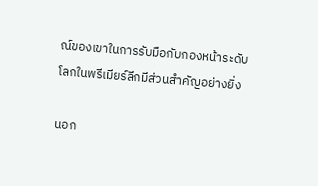ณ์ของเขาในการรับมือกับกองหน้าระดับโลกในพรีเมียร์ลีกมีส่วนสำคัญอย่างยิ่ง

นอก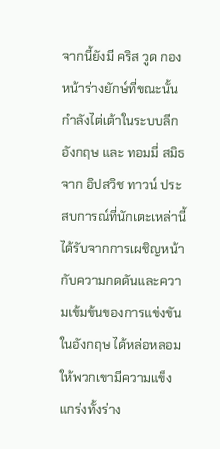จากนี้ยังมี คริส วูด กองหน้าร่างยักษ์ที่ขณะนั้นกำลังไต่เต้าในระบบลีกอังกฤษ และ ทอมมี่ สมิธ จาก อิปสวิช ทาวน์ ประสบการณ์ที่นักเตะเหล่านี้ได้รับจากการเผชิญหน้ากับความกดดันและความเข้มข้นของการแข่งขันในอังกฤษ ได้หล่อหลอมให้พวกเขามีความแข็งแกร่งทั้งร่าง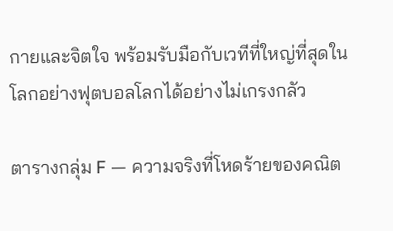กายและจิตใจ พร้อมรับมือกับเวทีที่ใหญ่ที่สุดในโลกอย่างฟุตบอลโลกได้อย่างไม่เกรงกลัว

ตารางกลุ่ม F — ความจริงที่โหดร้ายของคณิต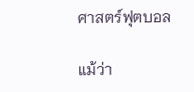ศาสตร์ฟุตบอล

แม้ว่า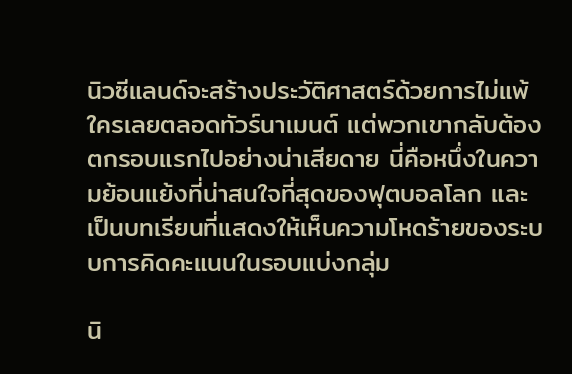นิวซีแลนด์จะสร้างประวัติศาสตร์ด้วยการไม่แพ้ใครเลยตลอดทัวร์นาเมนต์ แต่พวกเขากลับต้องตกรอบแรกไปอย่างน่าเสียดาย นี่คือหนึ่งในความย้อนแย้งที่น่าสนใจที่สุดของฟุตบอลโลก และเป็นบทเรียนที่แสดงให้เห็นความโหดร้ายของระบบการคิดคะแนนในรอบแบ่งกลุ่ม

นิ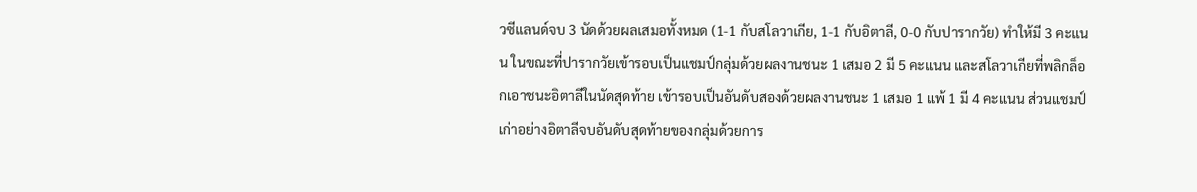วซีแลนด์จบ 3 นัดด้วยผลเสมอทั้งหมด (1-1 กับสโลวาเกีย, 1-1 กับอิตาลี, 0-0 กับปารากวัย) ทำให้มี 3 คะแนน ในขณะที่ปารากวัยเข้ารอบเป็นแชมป์กลุ่มด้วยผลงานชนะ 1 เสมอ 2 มี 5 คะแนน และสโลวาเกียที่พลิกล็อกเอาชนะอิตาลีในนัดสุดท้าย เข้ารอบเป็นอันดับสองด้วยผลงานชนะ 1 เสมอ 1 แพ้ 1 มี 4 คะแนน ส่วนแชมป์เก่าอย่างอิตาลีจบอันดับสุดท้ายของกลุ่มด้วยการ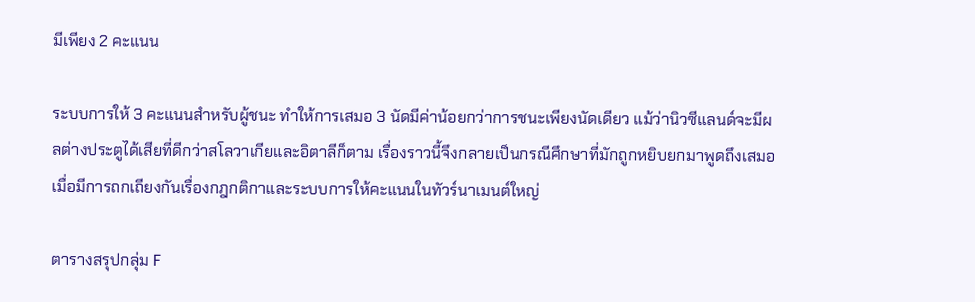มีเพียง 2 คะแนน

ระบบการให้ 3 คะแนนสำหรับผู้ชนะ ทำให้การเสมอ 3 นัดมีค่าน้อยกว่าการชนะเพียงนัดเดียว แม้ว่านิวซีแลนด์จะมีผลต่างประตูได้เสียที่ดีกว่าสโลวาเกียและอิตาลีก็ตาม เรื่องราวนี้จึงกลายเป็นกรณีศึกษาที่มักถูกหยิบยกมาพูดถึงเสมอ เมื่อมีการถกเถียงกันเรื่องกฎกติกาและระบบการให้คะแนนในทัวร์นาเมนต์ใหญ่

ตารางสรุปกลุ่ม F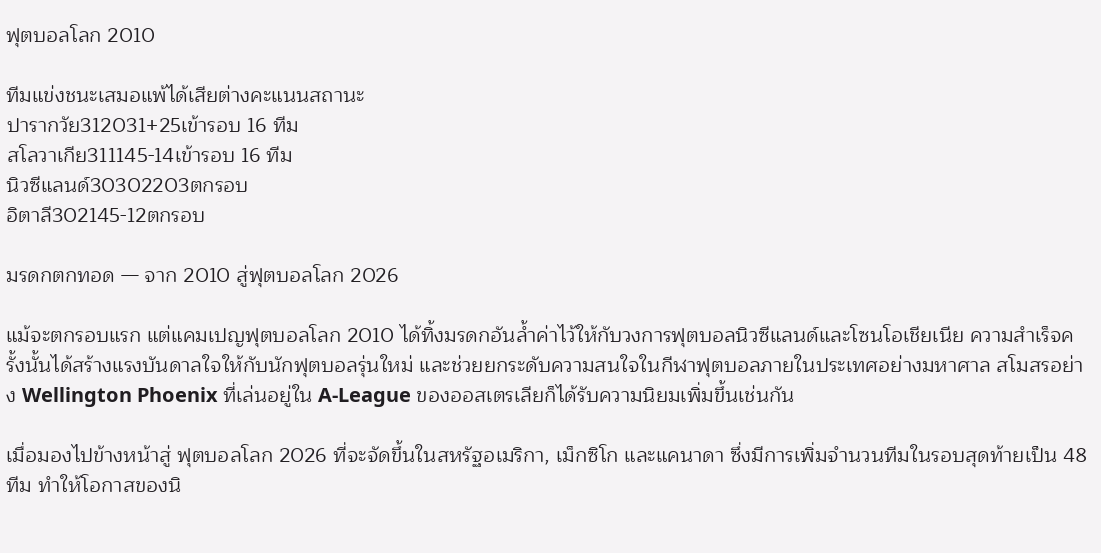ฟุตบอลโลก 2010

ทีมแข่งชนะเสมอแพ้ได้เสียต่างคะแนนสถานะ
ปารากวัย312031+25เข้ารอบ 16 ทีม
สโลวาเกีย311145-14เข้ารอบ 16 ทีม
นิวซีแลนด์30302203ตกรอบ
อิตาลี302145-12ตกรอบ

มรดกตกทอด — จาก 2010 สู่ฟุตบอลโลก 2026

แม้จะตกรอบแรก แต่แคมเปญฟุตบอลโลก 2010 ได้ทิ้งมรดกอันล้ำค่าไว้ให้กับวงการฟุตบอลนิวซีแลนด์และโซนโอเชียเนีย ความสำเร็จครั้งนั้นได้สร้างแรงบันดาลใจให้กับนักฟุตบอลรุ่นใหม่ และช่วยยกระดับความสนใจในกีฬาฟุตบอลภายในประเทศอย่างมหาศาล สโมสรอย่าง Wellington Phoenix ที่เล่นอยู่ใน A-League ของออสเตรเลียก็ได้รับความนิยมเพิ่มขึ้นเช่นกัน

เมื่อมองไปข้างหน้าสู่ ฟุตบอลโลก 2026 ที่จะจัดขึ้นในสหรัฐอเมริกา, เม็กซิโก และแคนาดา ซึ่งมีการเพิ่มจำนวนทีมในรอบสุดท้ายเป็น 48 ทีม ทำให้โอกาสของนิ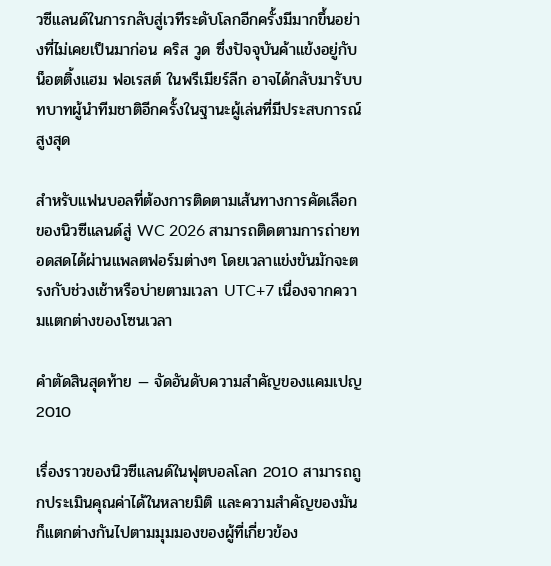วซีแลนด์ในการกลับสู่เวทีระดับโลกอีกครั้งมีมากขึ้นอย่างที่ไม่เคยเป็นมาก่อน คริส วูด ซึ่งปัจจุบันค้าแข้งอยู่กับ น็อตติ้งแฮม ฟอเรสต์ ในพรีเมียร์ลีก อาจได้กลับมารับบทบาทผู้นำทีมชาติอีกครั้งในฐานะผู้เล่นที่มีประสบการณ์สูงสุด

สำหรับแฟนบอลที่ต้องการติดตามเส้นทางการคัดเลือกของนิวซีแลนด์สู่ WC 2026 สามารถติดตามการถ่ายทอดสดได้ผ่านแพลตฟอร์มต่างๆ โดยเวลาแข่งขันมักจะตรงกับช่วงเช้าหรือบ่ายตามเวลา UTC+7 เนื่องจากความแตกต่างของโซนเวลา

คำตัดสินสุดท้าย — จัดอันดับความสำคัญของแคมเปญ 2010

เรื่องราวของนิวซีแลนด์ในฟุตบอลโลก 2010 สามารถถูกประเมินคุณค่าได้ในหลายมิติ และความสำคัญของมันก็แตกต่างกันไปตามมุมมองของผู้ที่เกี่ยวข้อง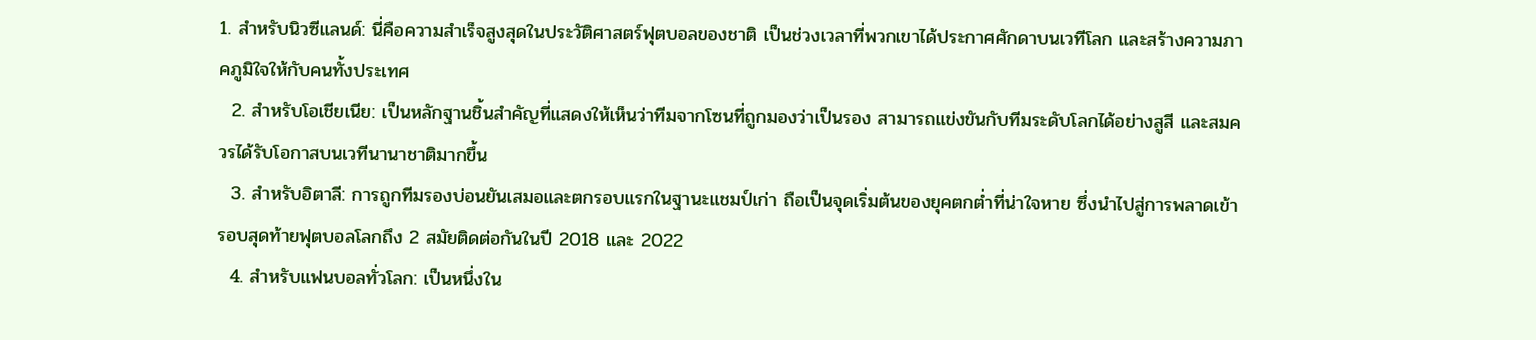1. สำหรับนิวซีแลนด์: นี่คือความสำเร็จสูงสุดในประวัติศาสตร์ฟุตบอลของชาติ เป็นช่วงเวลาที่พวกเขาได้ประกาศศักดาบนเวทีโลก และสร้างความภาคภูมิใจให้กับคนทั้งประเทศ
  2. สำหรับโอเชียเนีย: เป็นหลักฐานชิ้นสำคัญที่แสดงให้เห็นว่าทีมจากโซนที่ถูกมองว่าเป็นรอง สามารถแข่งขันกับทีมระดับโลกได้อย่างสูสี และสมควรได้รับโอกาสบนเวทีนานาชาติมากขึ้น
  3. สำหรับอิตาลี: การถูกทีมรองบ่อนยันเสมอและตกรอบแรกในฐานะแชมป์เก่า ถือเป็นจุดเริ่มต้นของยุคตกต่ำที่น่าใจหาย ซึ่งนำไปสู่การพลาดเข้ารอบสุดท้ายฟุตบอลโลกถึง 2 สมัยติดต่อกันในปี 2018 และ 2022
  4. สำหรับแฟนบอลทั่วโลก: เป็นหนึ่งใน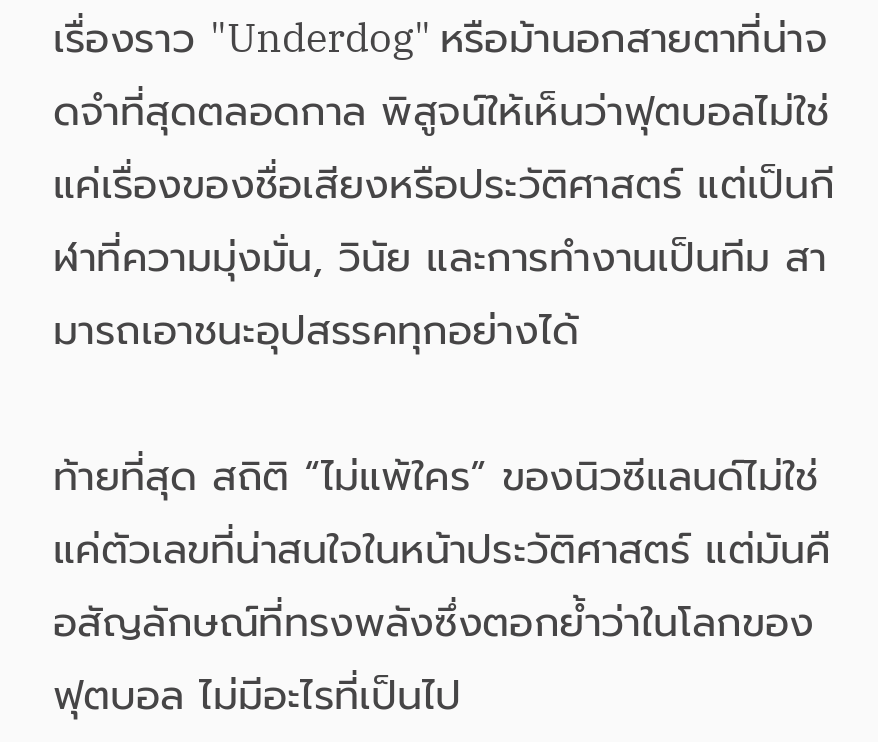เรื่องราว "Underdog" หรือม้านอกสายตาที่น่าจดจำที่สุดตลอดกาล พิสูจน์ให้เห็นว่าฟุตบอลไม่ใช่แค่เรื่องของชื่อเสียงหรือประวัติศาสตร์ แต่เป็นกีฬาที่ความมุ่งมั่น, วินัย และการทำงานเป็นทีม สามารถเอาชนะอุปสรรคทุกอย่างได้

ท้ายที่สุด สถิติ “ไม่แพ้ใคร” ของนิวซีแลนด์ไม่ใช่แค่ตัวเลขที่น่าสนใจในหน้าประวัติศาสตร์ แต่มันคือสัญลักษณ์ที่ทรงพลังซึ่งตอกย้ำว่าในโลกของฟุตบอล ไม่มีอะไรที่เป็นไป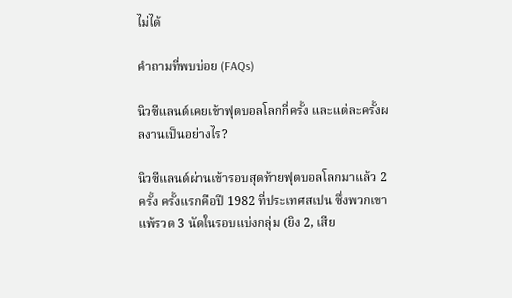ไม่ได้

คำถามที่พบบ่อย (FAQs)

นิวซีแลนด์เคยเข้าฟุตบอลโลกกี่ครั้ง และแต่ละครั้งผลงานเป็นอย่างไร?

นิวซีแลนด์ผ่านเข้ารอบสุดท้ายฟุตบอลโลกมาแล้ว 2 ครั้ง ครั้งแรกคือปี 1982 ที่ประเทศสเปน ซึ่งพวกเขาแพ้รวด 3 นัดในรอบแบ่งกลุ่ม (ยิง 2, เสีย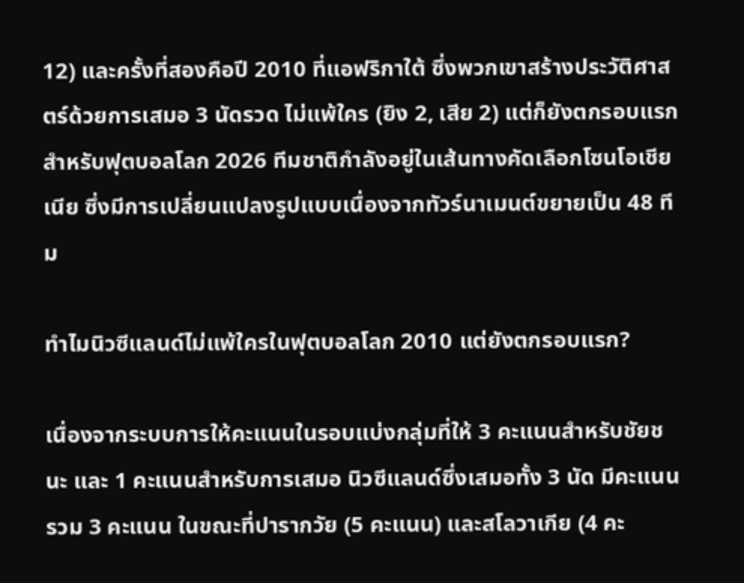12) และครั้งที่สองคือปี 2010 ที่แอฟริกาใต้ ซึ่งพวกเขาสร้างประวัติศาสตร์ด้วยการเสมอ 3 นัดรวด ไม่แพ้ใคร (ยิง 2, เสีย 2) แต่ก็ยังตกรอบแรก สำหรับฟุตบอลโลก 2026 ทีมชาติกำลังอยู่ในเส้นทางคัดเลือกโซนโอเชียเนีย ซึ่งมีการเปลี่ยนแปลงรูปแบบเนื่องจากทัวร์นาเมนต์ขยายเป็น 48 ทีม

ทำไมนิวซีแลนด์ไม่แพ้ใครในฟุตบอลโลก 2010 แต่ยังตกรอบแรก?

เนื่องจากระบบการให้คะแนนในรอบแบ่งกลุ่มที่ให้ 3 คะแนนสำหรับชัยชนะ และ 1 คะแนนสำหรับการเสมอ นิวซีแลนด์ซึ่งเสมอทั้ง 3 นัด มีคะแนนรวม 3 คะแนน ในขณะที่ปารากวัย (5 คะแนน) และสโลวาเกีย (4 คะ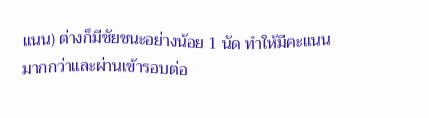แนน) ต่างก็มีชัยชนะอย่างน้อย 1 นัด ทำให้มีคะแนนมากกว่าและผ่านเข้ารอบต่อ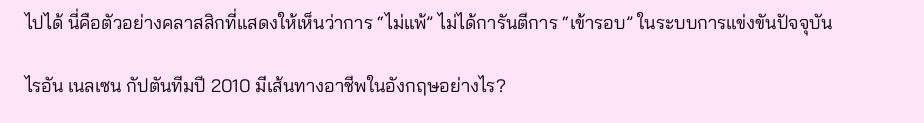ไปได้ นี่คือตัวอย่างคลาสสิกที่แสดงให้เห็นว่าการ “ไม่แพ้” ไม่ได้การันตีการ “เข้ารอบ” ในระบบการแข่งขันปัจจุบัน

ไรอัน เนลเซน กัปตันทีมปี 2010 มีเส้นทางอาชีพในอังกฤษอย่างไร?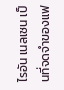ไรอัน เนลเซน เป็นที่จดจำของแฟ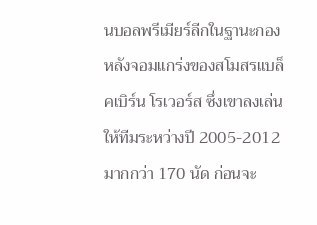นบอลพรีเมียร์ลีกในฐานะกองหลังจอมแกร่งของสโมสรแบล็คเบิร์น โรเวอร์ส ซึ่งเขาลงเล่นให้ทีมระหว่างปี 2005-2012 มากกว่า 170 นัด ก่อนจะ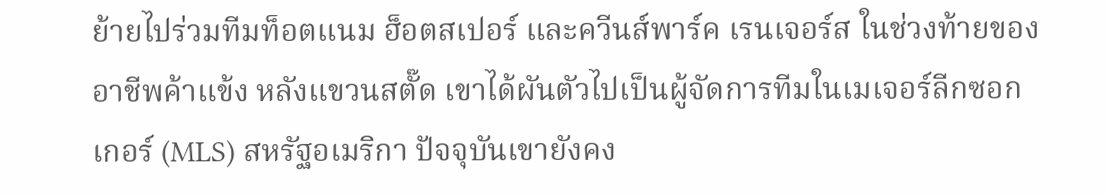ย้ายไปร่วมทีมท็อตแนม ฮ็อตสเปอร์ และควีนส์พาร์ค เรนเจอร์ส ในช่วงท้ายของอาชีพค้าแข้ง หลังแขวนสตั๊ด เขาได้ผันตัวไปเป็นผู้จัดการทีมในเมเจอร์ลีกซอกเกอร์ (MLS) สหรัฐอเมริกา ปัจจุบันเขายังคง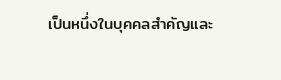เป็นหนึ่งในบุคคลสำคัญและ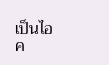เป็นไอค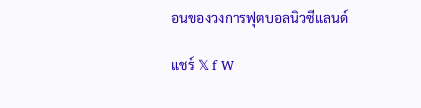อนของวงการฟุตบอลนิวซีแลนด์

แชร์ 𝕏 f W